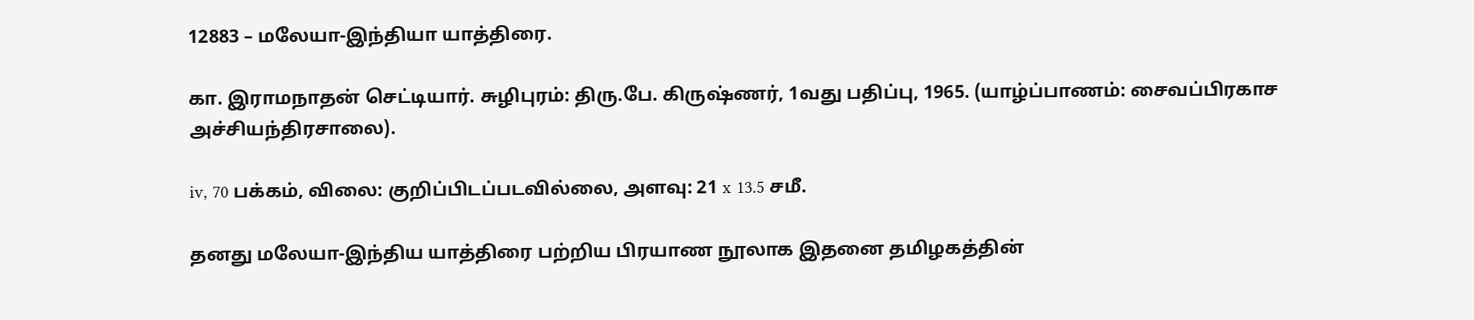12883 – மலேயா-இந்தியா யாத்திரை.

கா. இராமநாதன் செட்டியார். சுழிபுரம்: திரு.பே. கிருஷ்ணர், 1வது பதிப்பு, 1965. (யாழ்ப்பாணம்: சைவப்பிரகாச அச்சியந்திரசாலை).

iv, 70 பக்கம், விலை: குறிப்பிடப்படவில்லை, அளவு: 21 x 13.5 சமீ.

தனது மலேயா-இந்திய யாத்திரை பற்றிய பிரயாண நூலாக இதனை தமிழகத்தின்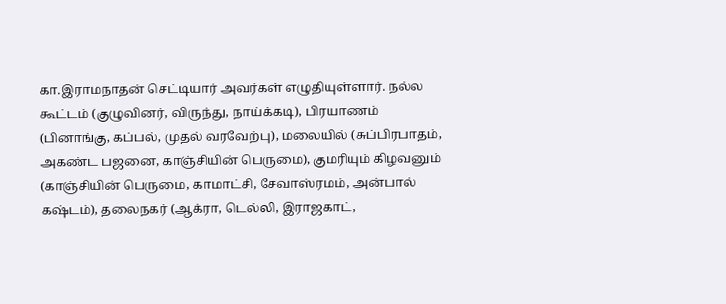கா.இராமநாதன் செட்டியார் அவர்கள் எழுதியுள்ளார். நல்ல கூட்டம் (குழுவினர், விருந்து, நாய்க்கடி), பிரயாணம் (பினாங்கு, கப்பல், முதல் வரவேற்பு), மலையில் (சுப்பிரபாதம், அகண்ட பஜனை, காஞ்சியின் பெருமை), குமரியும் கிழவனும் (காஞ்சியின் பெருமை, காமாட்சி, சேவாஸ்ரமம், அன்பால் கஷ்டம்), தலைநகர் (ஆக்ரா, டெல்லி, இராஜகாட்,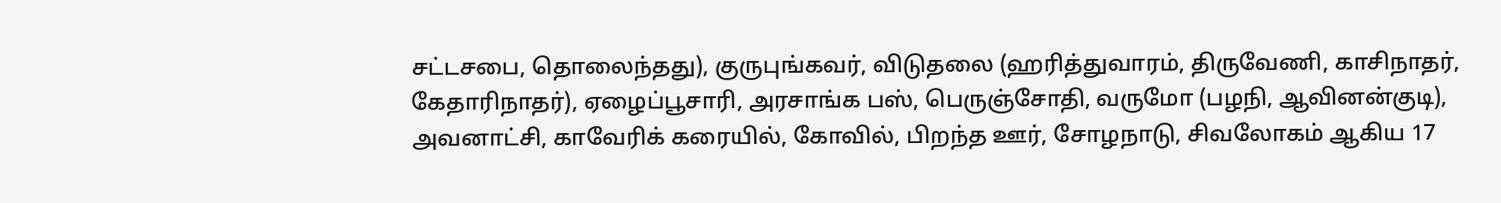சட்டசபை, தொலைந்தது), குருபுங்கவர், விடுதலை (ஹரித்துவாரம், திருவேணி, காசிநாதர், கேதாரிநாதர்), ஏழைப்பூசாரி, அரசாங்க பஸ், பெருஞ்சோதி, வருமோ (பழநி, ஆவினன்குடி), அவனாட்சி, காவேரிக் கரையில், கோவில், பிறந்த ஊர், சோழநாடு, சிவலோகம் ஆகிய 17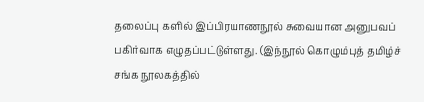தலைப்பு களில் இப்பிரயாணநூல் சுவையான அனுபவப் பகிர்வாக எழுதப்பட்டுள்ளது. (இந்நூல் கொழும்புத் தமிழ்ச் சங்க நூலகத்தில்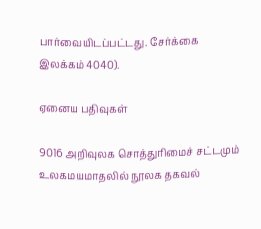பார்வையிடப்பட்டது. சேர்க்கை இலக்கம் 4040).

ஏனைய பதிவுகள்

9016 அறிவுலக சொத்துரிமைச் சட்டமும் உலகமயமாதலில் நூலக தகவல்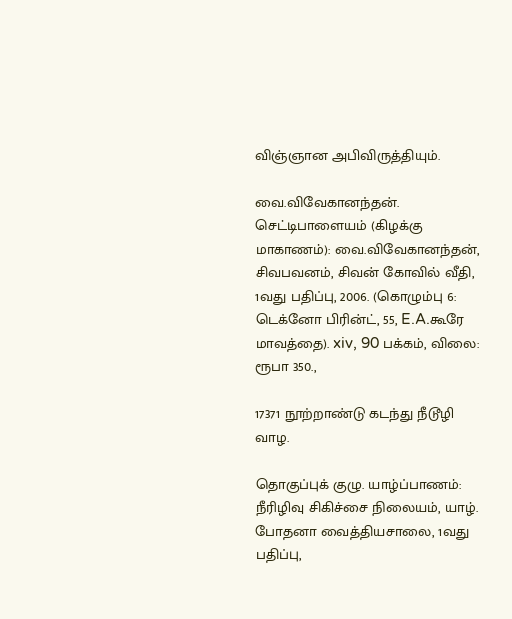விஞ்ஞான அபிவிருத்தியும்.

வை.விவேகானந்தன். செட்டிபாளையம் (கிழக்கு மாகாணம்): வை.விவேகானந்தன், சிவபவனம், சிவன் கோவில் வீதி, 1வது பதிப்பு, 2006. (கொழும்பு 6: டெக்னோ பிரின்ட், 55, E.A.கூரே மாவத்தை). xiv, 90 பக்கம், விலை: ரூபா 350.,

17371 நூற்றாண்டு கடந்து நீடூழி வாழ.

தொகுப்புக் குழு. யாழ்ப்பாணம்: நீரிழிவு சிகிச்சை நிலையம், யாழ். போதனா வைத்தியசாலை, 1வது பதிப்பு,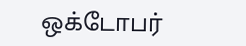ஒக்டோபர்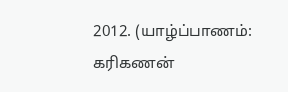2012. (யாழ்ப்பாணம்: கரிகணன்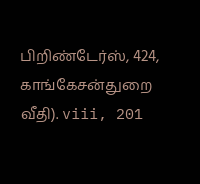பிறிண்டேர்ஸ், 424, காங்கேசன்துறை வீதி). viii, 201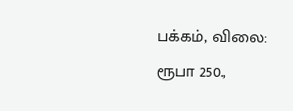பக்கம், விலை: ரூபா 250.,